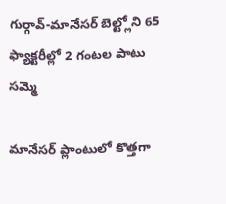గుర్గావ్-మానేసర్ బెల్ట్లోని 65 ఫ్యాక్టరీల్లో 2 గంటల పాటు సమ్మె

మానేసర్ ప్లాంటులో కొత్తగా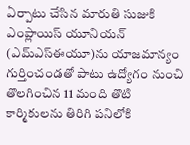ఏర్పాటు చేసిన మారుతి సుజుకి ఎంప్లాయిస్ యూనియన్ (ఎమ్ఎస్ఈయూ)ను యాజమాన్యం గుర్తించండతో పాటు ఉద్యోగం నుంచి తొలగించిన 11 మంది తొటి కార్మికులను తిరిగి పనిలోకి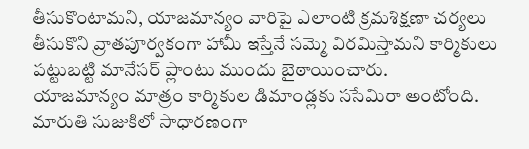తీసుకొంటామని, యాజమాన్యం వారిపై ఎలాంటి క్రమశిక్షణా చర్యలు తీసుకొని వ్రాతపూర్వకంగా హామీ ఇస్తేనే సమ్మె విరమిస్తామని కార్మికులు పట్టుబట్టి మానేసర్ ప్లాంటు ముందు బైఠాయించారు.
యాజమాన్యం మాత్రం కార్మికుల డిమాండ్లకు ససేమిరా అంటోంది. మారుతి సుజుకిలో సాధారణంగా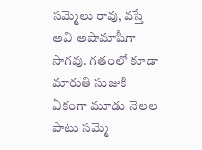సమ్మెలు రావు, వస్తే అవి అషామాషీగా సాగవు. గతంలో కూడా మారుతి సుజుకి ఏకంగా మూడు నెలల పాటు సమ్మె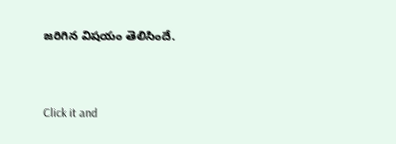జరిగిన విషయం తెలిసిందే.


Click it and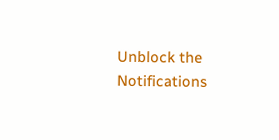Unblock the Notifications